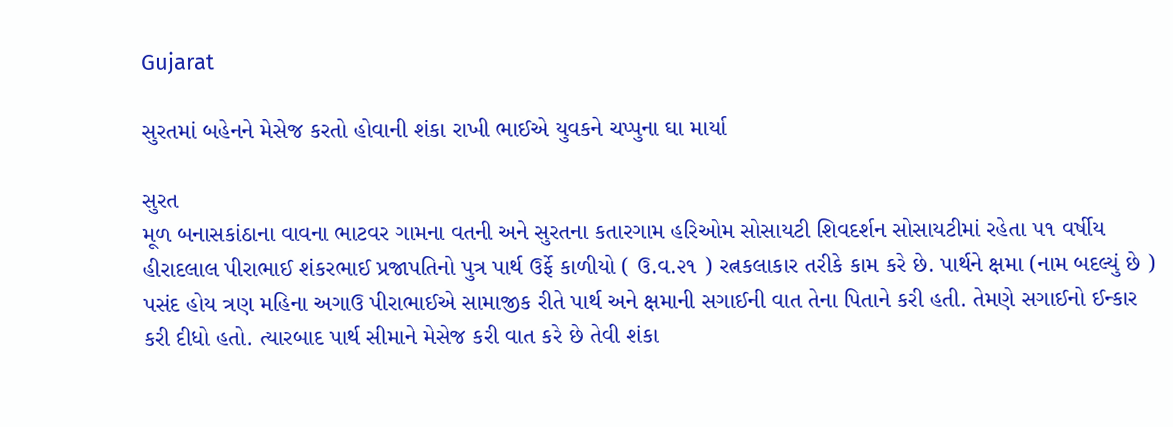Gujarat

સુરતમાં બહેનને મેસેજ કરતો હોવાની શંકા રાખી ભાઈએ યુવકને ચપ્પુના ઘા માર્યા

સુરત
મૂળ બનાસકાંઠાના વાવના ભાટવર ગામના વતની અને સુરતના કતારગામ હરિઓમ સોસાયટી શિવદર્શન સોસાયટીમાં રહેતા ૫૧ વર્ષીય હીરાદલાલ પીરાભાઈ શંકરભાઈ પ્રજાપતિનો પુત્ર પાર્થ ઉર્ફે કાળીયો ( ઉ.વ.૨૧ ) રત્નકલાકાર તરીકે કામ કરે છે. પાર્થને ક્ષમા (નામ બદલ્યું છે ) પસંદ હોય ત્રણ મહિના અગાઉ પીરાભાઈએ સામાજીક રીતે પાર્થ અને ક્ષમાની સગાઈની વાત તેના પિતાને કરી હતી. તેમણે સગાઈનો ઈન્કાર કરી દીધો હતો. ત્યારબાદ પાર્થ સીમાને મેસેજ કરી વાત કરે છે તેવી શંકા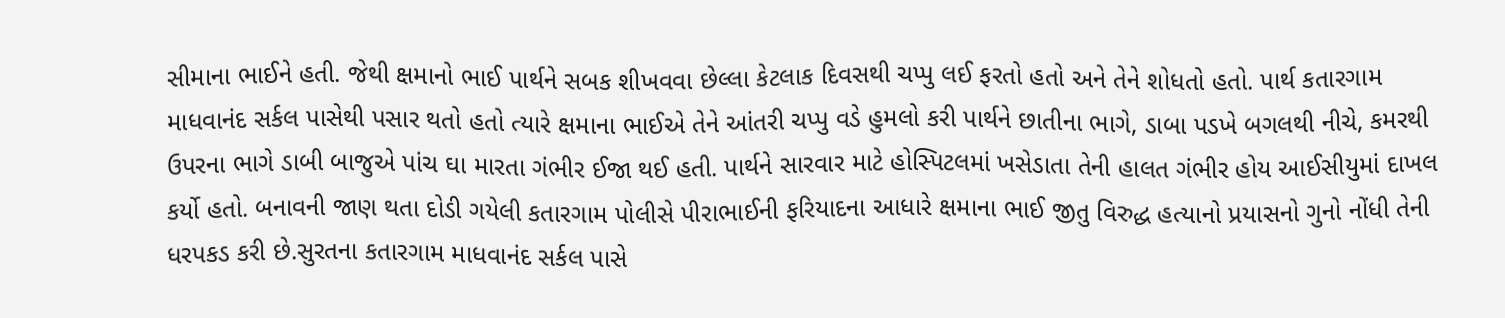સીમાના ભાઈને હતી. જેથી ક્ષમાનો ભાઈ પાર્થને સબક શીખવવા છેલ્લા કેટલાક દિવસથી ચપ્પુ લઈ ફરતો હતો અને તેને શોધતો હતો. પાર્થ કતારગામ માધવાનંદ સર્કલ પાસેથી પસાર થતો હતો ત્યારે ક્ષમાના ભાઈએ તેને આંતરી ચપ્પુ વડે હુમલો કરી પાર્થને છાતીના ભાગે, ડાબા પડખે બગલથી નીચે, કમરથી ઉપરના ભાગે ડાબી બાજુએ પાંચ ઘા મારતા ગંભીર ઈજા થઈ હતી. પાર્થને સારવાર માટે હોસ્પિટલમાં ખસેડાતા તેની હાલત ગંભીર હોય આઈસીયુમાં દાખલ કર્યો હતો. બનાવની જાણ થતા દોડી ગયેલી કતારગામ પોલીસે પીરાભાઈની ફરિયાદના આધારે ક્ષમાના ભાઈ જીતુ વિરુદ્ધ હત્યાનો પ્રયાસનો ગુનો નોંધી તેની ધરપકડ કરી છે.સુરતના કતારગામ માધવાનંદ સર્કલ પાસે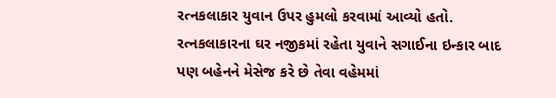રત્નકલાકાર યુવાન ઉપર હુમલો કરવામાં આવ્યો હતો. રત્નકલાકારના ઘર નજીકમાં રહેતા યુવાને સગાઈના ઇન્કાર બાદ પણ બહેનને મેસેજ કરે છે તેવા વહેમમાં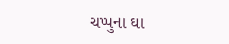ચપ્પુના ઘા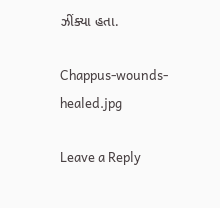ઝીંક્યા હતા.

Chappus-wounds-healed.jpg

Leave a Reply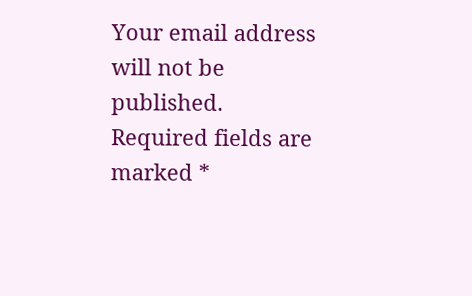Your email address will not be published. Required fields are marked *